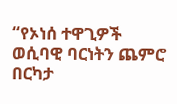“የኦነሰ ተዋጊዎች ወሲባዊ ባርነትን ጨምሮ በርካታ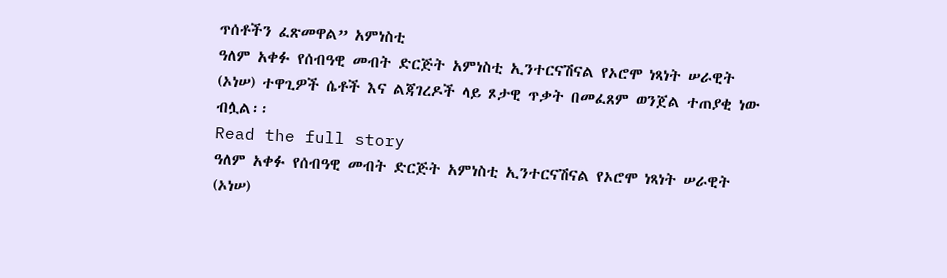ጥሰቶችን ፈጽመዋል” አምነስቲ
ዓለም አቀፉ የሰብዓዊ መብት ድርጅት አምነስቲ ኢንተርናሽናል የኦሮሞ ነጻነት ሠራዊት (ኦነሠ) ተዋጊዎች ሴቶች እና ልጃገረዶች ላይ ጾታዊ ጥቃት በመፈጸም ወንጀል ተጠያቂ ነው ብሏል፡፡
Read the full story
ዓለም አቀፉ የሰብዓዊ መብት ድርጅት አምነስቲ ኢንተርናሽናል የኦሮሞ ነጻነት ሠራዊት (ኦነሠ)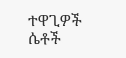ተዋጊዎች ሴቶች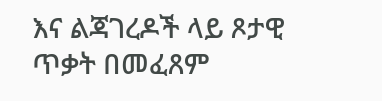እና ልጃገረዶች ላይ ጾታዊ ጥቃት በመፈጸም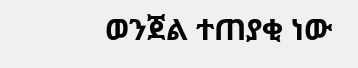ወንጀል ተጠያቂ ነው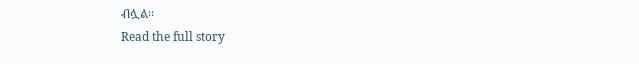ብሏል፡፡
Read the full story